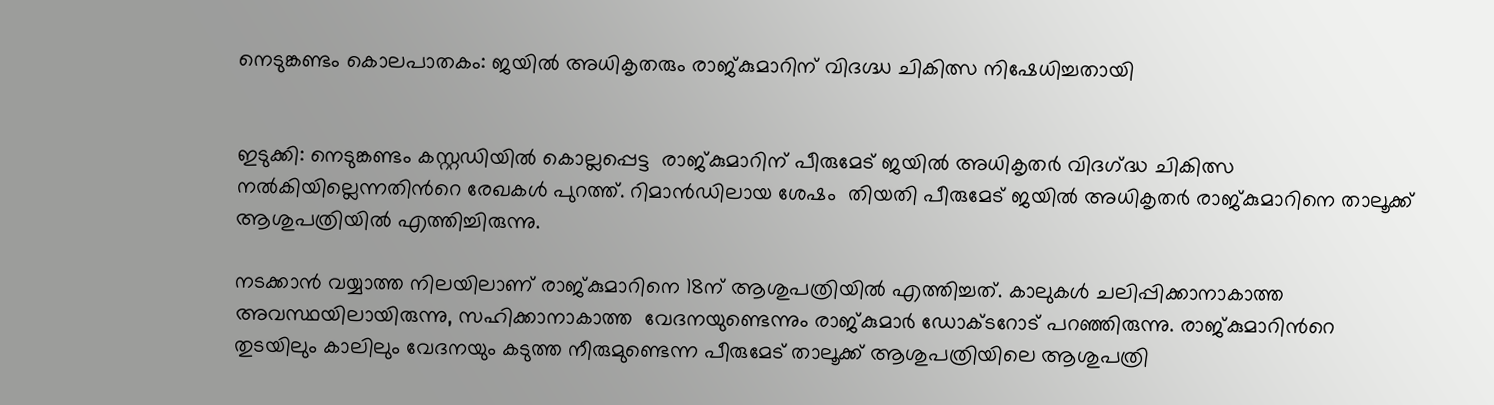നെടുങ്കണ്ടം കൊലപാതകം: ജയിൽ‍ അധികൃതരും രാജ്‍കുമാറിന് വിദഗ്ദ്ധ ചികിത്സ നിഷേധിച്ചതായി


ഇടുക്കി: നെടുങ്കണ്ടം കസ്റ്റഡിയിൽ കൊല്ലപ്പെട്ട  രാജ്‍കുമാറിന് പീരുമേട് ജയിൽ‍ അധികൃതർ‍ വിദഗ്‍ദ്ധ ചികിത്സ നൽകിയില്ലെന്നതിന്‍റെ രേഖകൾ പുറത്ത്. റിമാൻഡിലായ ശേഷം  തിയതി പീരുമേട് ജയിൽ‍ അധികൃതർ‍ രാജ്‍കുമാറിനെ താലൂക്ക് ആശുപത്രിയിൽ‍ എത്തിച്ചിരുന്നു.

നടക്കാൻ വയ്യാത്ത നിലയിലാണ് രാജ്‍കുമാറിനെ 18ന് ആശുപത്രിയിൽ എത്തിച്ചത്. കാലുകൾ ചലിപ്പിക്കാനാകാത്ത അവസ്ഥയിലായിരുന്നു, സഹിക്കാനാകാത്ത  വേദനയുണ്ടെന്നും രാജ്‍കുമാർ ഡോക്ടറോട് പറഞ്ഞിരുന്നു. രാജ്‍കുമാറിന്‍റെ തുടയിലും കാലിലും വേദനയും കടുത്ത നീരുമുണ്ടെന്ന പീരുമേട് താലൂക്ക് ആശുപത്രിയിലെ ആശുപത്രി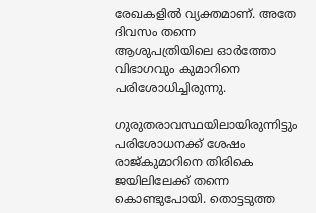രേഖകളിൽ‍ വ്യക്തമാണ്. അതേ ദിവസം തന്നെ ആശുപത്രിയിലെ ഓർത്തോ വിഭാഗവും കുമാറിനെ പരിശോധിച്ചിരുന്നു.

ഗുരുതരാവസ്ഥയിലായിരുന്നിട്ടും പരിശോധനക്ക് ശേഷം രാജ്‍കുമാറിനെ തിരികെ ജയിലിലേക്ക് തന്നെ കൊണ്ടുപോയി. തൊട്ടടുത്ത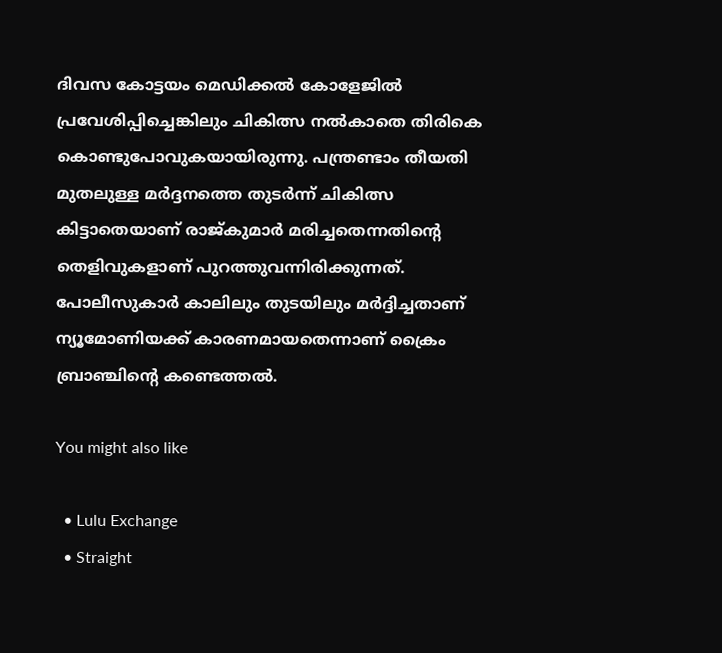ദിവസ കോട്ടയം മെഡിക്കൽ‍ കോളേജിൽ‍ പ്രവേശിപ്പിച്ചെങ്കിലും ചികിത്സ നൽ‍കാതെ തിരികെ കൊണ്ടുപോവുകയായിരുന്നു. പന്ത്രണ്ടാം തീയതി മുതലുള്ള മർ‍ദ്ദനത്തെ തുടർ‍ന്ന് ചികിത്സ കിട്ടാതെയാണ് രാജ്‍കുമാർ‍ മരിച്ചതെന്നതിന്‍റെ തെളിവുകളാണ് പുറത്തുവന്നിരിക്കുന്നത്. പോലീസുകാർ കാലിലും തുടയിലും മർദ്ദിച്ചതാണ് ന്യൂമോണിയക്ക് കാരണമായതെന്നാണ് ക്രൈം ബ്രാഞ്ചിന്‍റെ കണ്ടെത്തൽ‍.

You might also like

  • Lulu Exchange
  • Straight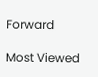Forward

Most Viewed